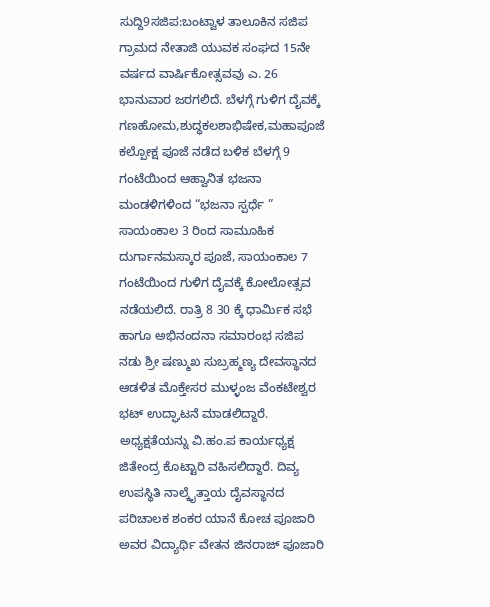ಸುದ್ದಿ9ಸಜಿಪ:ಬಂಟ್ವಾಳ ತಾಲೂಕಿನ ಸಜಿಪ ಗ್ರಾಮದ ನೇತಾಜಿ ಯುವಕ ಸಂಘದ 15ನೇ ವರ್ಷದ ವಾರ್ಷಿಕೋತ್ಸವವು ಎ. 26 ಭಾನುವಾರ ಜರಗಲಿದೆ. ಬೆಳಗ್ಗೆ ಗುಳಿಗ ದೈವಕ್ಕೆ ಗಣಹೋಮ,ಶುದ್ಧಕಲಶಾಭಿಷೇಕ,ಮಹಾಪೂಜೆ ಕಲ್ಪೋಕ್ಷ ಪೂಜೆ ನಡೆದ ಬಳಿಕ ಬೆಳಗ್ಗೆ 9 ಗಂಟೆಯಿಂದ ಆಹ್ವಾನಿತ ಭಜನಾ ಮಂಡಳಿಗಳಿಂದ “ಭಜನಾ ಸ್ಪರ್ಧೆ ” ಸಾಯಂಕಾಲ 3 ರಿಂದ ಸಾಮೂಹಿಕ ದುರ್ಗಾನಮಸ್ಕಾರ ಪೂಜೆ, ಸಾಯಂಕಾಲ 7 ಗಂಟೆಯಿಂದ ಗುಳಿಗ ದೈವಕ್ಕೆ ಕೋಲೋತ್ಸವ ನಡೆಯಲಿದೆ. ರಾತ್ರಿ 8 30 ಕ್ಕೆ ಧಾರ್ಮಿಕ ಸಭೆ ಹಾಗೂ ಅಭಿನಂದನಾ ಸಮಾರಂಭ ಸಜಿಪ ನಡು ಶ್ರೀ ಷಣ್ಮುಖ ಸುಬ್ರಹ್ಮಣ್ಯ ದೇವಸ್ಥಾನದ ಆಡಳಿತ ಮೊಕ್ತೇಸರ ಮುಳ್ಳಂಜ ವೆಂಕಟೇಶ್ವರ ಭಟ್ ಉದ್ಘಾಟನೆ ಮಾಡಲಿದ್ದಾರೆ. ಅಧ್ಯಕ್ಷತೆಯನ್ನು ವಿ.ಹಂ.ಪ ಕಾರ್ಯಧ್ಯಕ್ಷ ಜಿತೇಂದ್ರ ಕೊಟ್ಟಾರಿ ವಹಿಸಲಿದ್ದಾರೆ. ದಿವ್ಯ ಉಪಸ್ಥಿತಿ ನಾಲ್ಕೈತ್ತಾಯ ದೈವಸ್ಥಾನದ ಪರಿಚಾಲಕ ಶಂಕರ ಯಾನೆ ಕೋಚ ಪೂಜಾರಿ ಅವರ ವಿದ್ಯಾರ್ಥಿ ವೇತನ ಜಿನರಾಜ್ ಪೂಜಾರಿ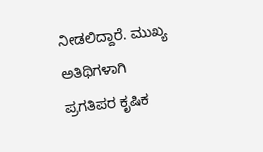ನೀಡಲಿದ್ದಾರೆ. ಮುಖ್ಯ ಅತಿಥಿಗಳಾಗಿ ಪ್ರಗತಿಪರ ಕೃಷಿಕ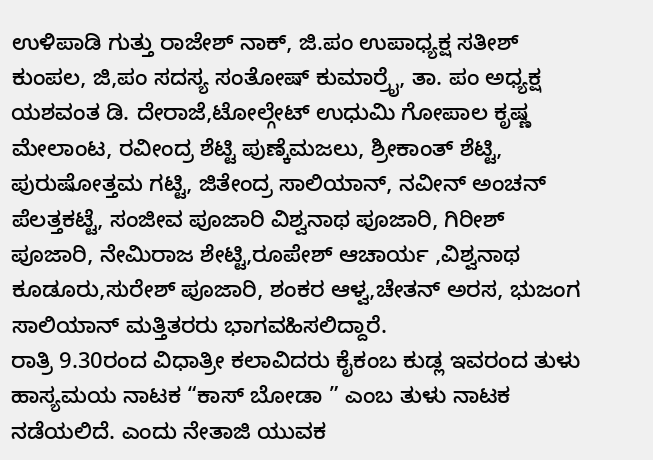ಉಳಿಪಾಡಿ ಗುತ್ತು ರಾಜೇಶ್ ನಾಕ್, ಜಿ.ಪಂ ಉಪಾಧ್ಯಕ್ಷ ಸತೀಶ್ ಕುಂಪಲ, ಜಿ,ಪಂ ಸದಸ್ಯ ಸಂತೋಷ್ ಕುಮಾರ್ರೈ, ತಾ. ಪಂ ಅಧ್ಯಕ್ಷ ಯಶವಂತ ಡಿ. ದೇರಾಜೆ,ಟೋಲ್ಗೇಟ್ ಉಧುಮಿ ಗೋಪಾಲ ಕೃಷ್ಣ ಮೇಲಾಂಟ, ರವೀಂದ್ರ ಶೆಟ್ಟಿ ಪುಣ್ಕೆಮಜಲು, ಶ್ರೀಕಾಂತ್ ಶೆಟ್ಟಿ, ಪುರುಷೋತ್ತಮ ಗಟ್ಟಿ, ಜಿತೇಂದ್ರ ಸಾಲಿಯಾನ್, ನವೀನ್ ಅಂಚನ್ ಪೆಲತ್ತಕಟ್ಟೆ, ಸಂಜೀವ ಪೂಜಾರಿ ವಿಶ್ವನಾಥ ಪೂಜಾರಿ, ಗಿರೀಶ್ ಪೂಜಾರಿ, ನೇಮಿರಾಜ ಶೇಟ್ಟಿ,ರೂಪೇಶ್ ಆಚಾರ್ಯ ,ವಿಶ್ವನಾಥ ಕೂಡೂರು,ಸುರೇಶ್ ಪೂಜಾರಿ, ಶಂಕರ ಆಳ್ವ,ಚೇತನ್ ಅರಸ, ಭುಜಂಗ ಸಾಲಿಯಾನ್ ಮತ್ತಿತರರು ಭಾಗವಹಿಸಲಿದ್ದಾರೆ.
ರಾತ್ರಿ 9.30ರಂದ ವಿಧಾತ್ರೀ ಕಲಾವಿದರು ಕೈಕಂಬ ಕುಡ್ಲ ಇವರಂದ ತುಳು ಹಾಸ್ಯಮಯ ನಾಟಕ “ಕಾಸ್ ಬೋಡಾ ” ಎಂಬ ತುಳು ನಾಟಕ ನಡೆಯಲಿದೆ. ಎಂದು ನೇತಾಜಿ ಯುವಕ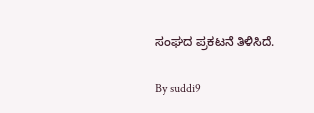ಸಂಘದ ಪ್ರಕಟನೆ ತಿಳಿಸಿದೆ.

By suddi9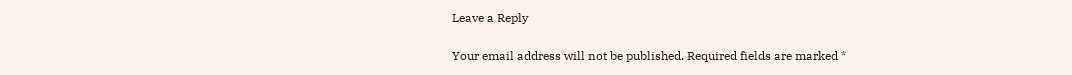Leave a Reply

Your email address will not be published. Required fields are marked *